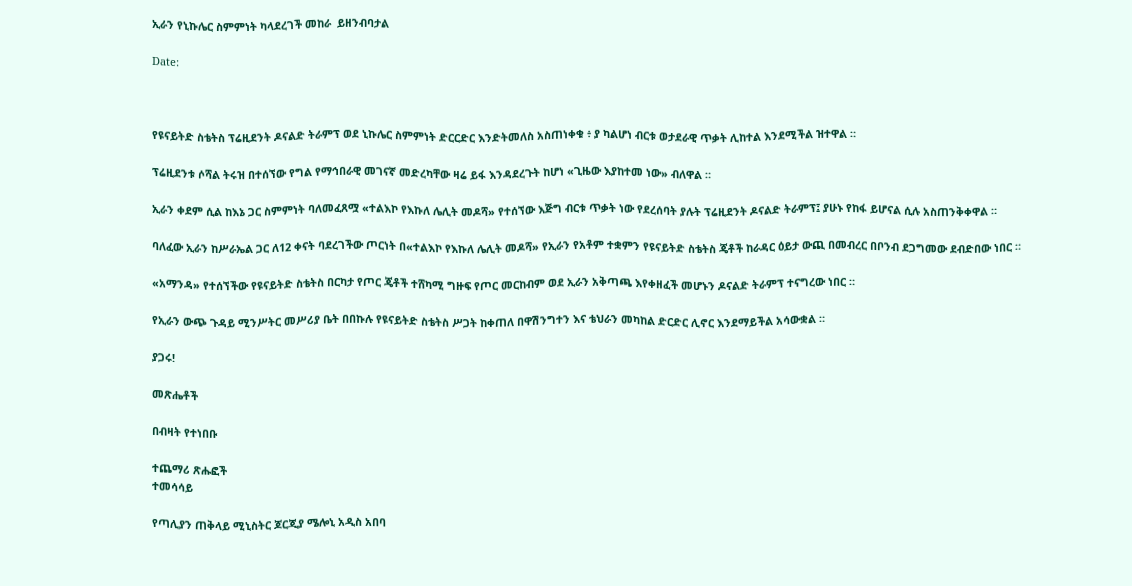ኢራን የኒኩሌር ስምምነት ካላደረገች መከራ  ይዘንብባታል

Date:



የዩናይትድ ስቴትስ ፕሬዚደንት ዶናልድ ትራምፕ ወደ ኒኩሌር ስምምነት ድርርድር እንድትመለስ አስጠነቀቁ ፥ ያ ካልሆነ ብርቱ ወታደራዊ ጥቃት ሊከተል እንደሚችል ዝተዋል ።

ፕሬዚደንቱ ሶሻል ትሩዝ በተሰኘው የግል የማኅበራዊ መገናኛ መድረካቸው ዛሬ ይፋ እንዳደረጉት ከሆነ «ጊዜው እያከተመ ነው» ብለዋል ።

ኢራን ቀደም ሲል ከእኔ ጋር ስምምነት ባለመፈጸሟ «ተልእኮ የእኩለ ሌሊት መዶሻ» የተሰኘው እጅግ ብርቱ ጥቃት ነው የደረሰባት ያሉት ፕሬዚደንት ዶናልድ ትራምፕ፤ ያሁኑ የከፋ ይሆናል ሲሉ አስጠንቅቀዋል ።

ባለፈው ኢራን ከሥራኤል ጋር ለ12 ቀናት ባደረገችው ጦርነት በ«ተልእኮ የእኩለ ሌሊት መዶሻ» የኢራን የአቶም ተቋምን የዩናይትድ ስቴትስ ጄቶች ከራዳር ዕይታ ውጪ በመብረር በቦንብ ደጋግመው ደብድበው ነበር ።

«አማንዳ» የተሰኘችው የዩናይትድ ስቴትስ በርካታ የጦር ጄቶች ተሸካሚ ግዙፍ የጦር መርከብም ወደ ኢራን አቅጣጫ እየቀዘፈች መሆኑን ዶናልድ ትራምፕ ተናግረው ነበር ።

የኢራን ውጭ ጉዳይ ሚንሥትር መሥሪያ ቤት በበኩሉ የዩናይትድ ስቴትስ ሥጋት ከቀጠለ በዋሽንግተን እና ቴህራን መካከል ድርድር ሊኖር እንደማይችል አሳውቋል ።

ያጋሩ!

መጽሔቶች

በብዛት የተነበቡ

ተጨማሪ ጽሑፎች
ተመሳሳይ

የጣሊያን ጠቅላይ ሚኒስትር ጆርጂያ ሜሎኒ አዲስ አበባ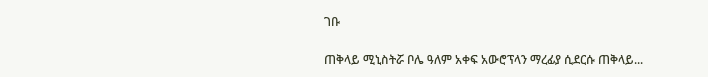ገቡ

ጠቅላይ ሚኒስትሯ ቦሌ ዓለም አቀፍ አውሮፕላን ማረፊያ ሲደርሱ ጠቅላይ...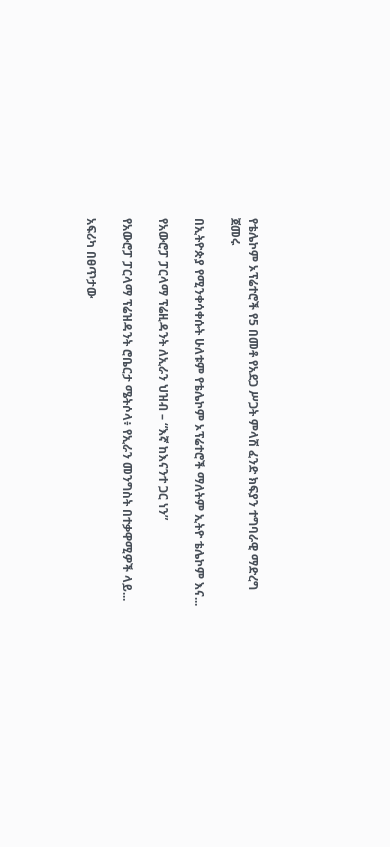የቴሌኮም ኦፕሬተሮች የ5 በመቶ የአደጋ ሥጋት ምላሽ ፈንድ ክፍያን ተግባራዊ ማድረግ ጀመሩ

በኢትዮጵያ የሚንቀሳቀሱት ሁለቱም የቴሌኮም ኦፕሬተሮች ማለትም ኢትዮ ቴሌኮም እና...

የአውሮፓ ፓርላማ ፕሬዚዳንት ለኢራን ህዝብ – “እኛ ከእናንተ ጋር ነን”

የአውሮፓ ፓርላማ ፕሬዝዳንት ሮቤርታ ሜትሶላ፥ የኢራን መንግስት በተቃዋሚዎች ላይ...

አፍሪካ በፀጥታው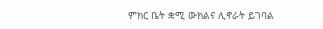ምክር ቤት ቋሚ ውክልና ሊኖራት ይገባል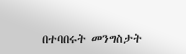በተባበሩት መንግስታት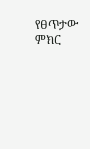የፀጥታው ምክር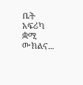ቤት አፍሪካ ቋሚ ውክልና...